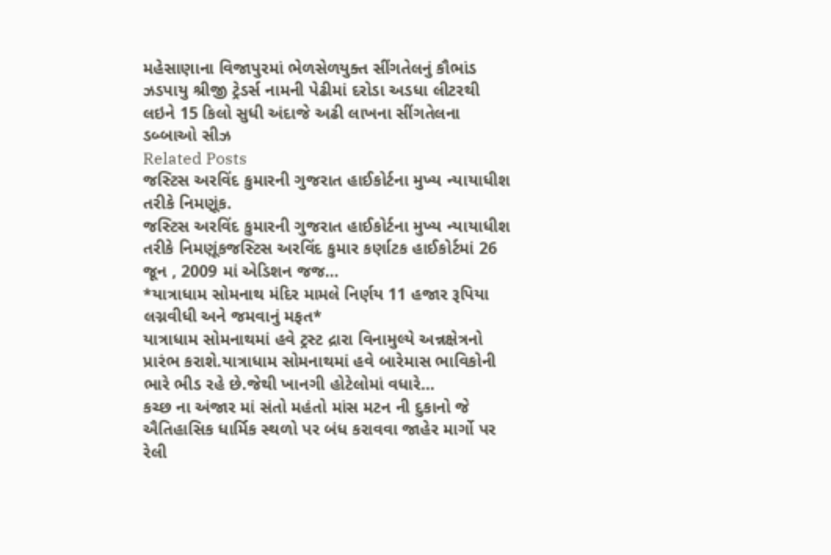મહેસાણાના વિજાપુરમાં ભેળસેળયુક્ત સીંગતેલનું કૌભાંડ ઝડપાયુ શ્રીજી ટ્રેડર્સ નામની પેઢીમાં દરોડા અડધા લીટરથી લઇને 15 કિલો સુધી અંદાજે અઢી લાખના સીંગતેલના ડબ્બાઓ સીઝ
Related Posts
જસ્ટિસ અરવિંદ કુમારની ગુજરાત હાઈકોર્ટના મુખ્ય ન્યાયાધીશ તરીકે નિમણૂંક.
જસ્ટિસ અરવિંદ કુમારની ગુજરાત હાઈકોર્ટના મુખ્ય ન્યાયાધીશ તરીકે નિમણૂંકજસ્ટિસ અરવિંદ કુમાર કર્ણાટક હાઈકોર્ટમાં 26 જૂન , 2009 માં એડિશન જજ…
*યાત્રાધામ સોમનાથ મંદિર મામલે નિર્ણય 11 હજાર રૂપિયા લગ્નવીધી અને જમવાનું મફત*
યાત્રાધામ સોમનાથમાં હવે ટ્રસ્ટ દ્રારા વિનામુલ્યે અન્નક્ષેત્રનો પ્રારંભ કરાશે.યાત્રાધામ સોમનાથમાં હવે બારેમાસ ભાવિકોની ભારે ભીડ રહે છે.જેથી ખાનગી હોટેલોમાં વધારે…
કચ્છ ના અંજાર માં સંતો મહંતો માંસ મટન ની દુકાનો જે ઐતિહાસિક ધાર્મિક સ્થળો પર બંધ કરાવવા જાહેર માર્ગો પર રેલી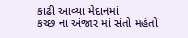કાઢી આવ્યા મેદાનમાં
કચ્છ ના અંજાર માં સંતો મહંતો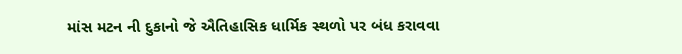માંસ મટન ની દુકાનો જે ઐતિહાસિક ધાર્મિક સ્થળો પર બંધ કરાવવા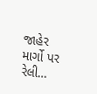જાહેર માર્ગો પર રેલી…